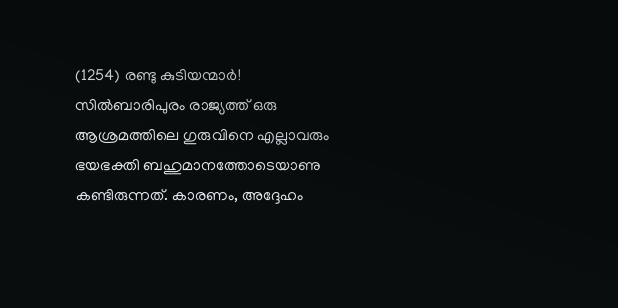(1254) രണ്ടു കുടിയന്മാർ!
സിൽബാരിപുരം രാജ്യത്ത് ഒരു ആശ്രമത്തിലെ ഗുരുവിനെ എല്ലാവരും ഭയഭക്തി ബഹുമാനത്തോടെയാണു കണ്ടിരുന്നത്. കാരണം, അദ്ദേഹം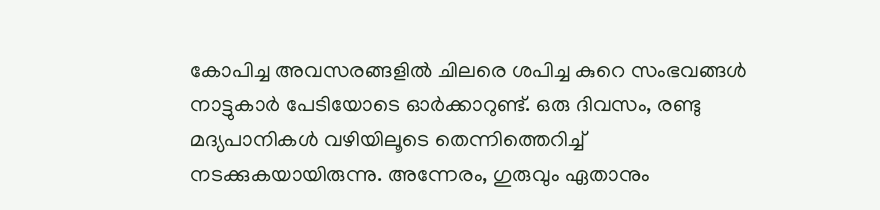കോപിച്ച അവസരങ്ങളിൽ ചിലരെ ശപിച്ച കുറെ സംഭവങ്ങൾ നാട്ടുകാർ പേടിയോടെ ഓർക്കാറുണ്ട്. ഒരു ദിവസം, രണ്ടു മദ്യപാനികൾ വഴിയിലൂടെ തെന്നിത്തെറിച്ച് നടക്കുകയായിരുന്നു. അന്നേരം, ഗുരുവും ഏതാനും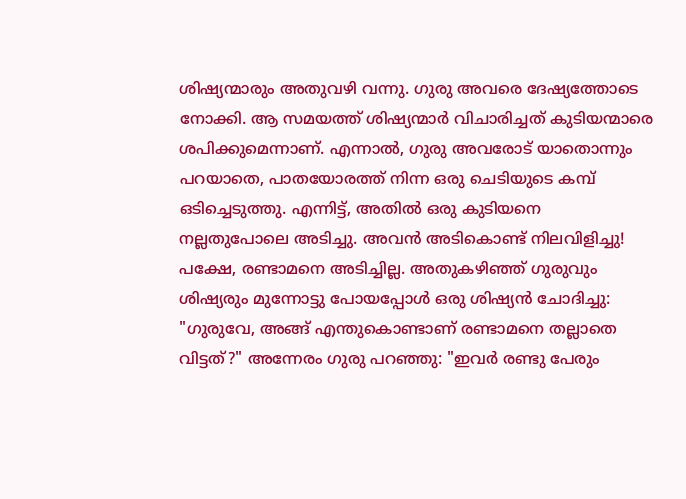ശിഷ്യന്മാരും അതുവഴി വന്നു. ഗുരു അവരെ ദേഷ്യത്തോടെ നോക്കി. ആ സമയത്ത് ശിഷ്യന്മാർ വിചാരിച്ചത് കുടിയന്മാരെ ശപിക്കുമെന്നാണ്. എന്നാൽ, ഗുരു അവരോട് യാതൊന്നും പറയാതെ, പാതയോരത്ത് നിന്ന ഒരു ചെടിയുടെ കമ്പ് ഒടിച്ചെടുത്തു. എന്നിട്ട്, അതിൽ ഒരു കുടിയനെ നല്ലതുപോലെ അടിച്ചു. അവൻ അടികൊണ്ട് നിലവിളിച്ചു! പക്ഷേ, രണ്ടാമനെ അടിച്ചില്ല. അതുകഴിഞ്ഞ് ഗുരുവും ശിഷ്യരും മുന്നോട്ടു പോയപ്പോൾ ഒരു ശിഷ്യൻ ചോദിച്ചു: "ഗുരുവേ, അങ്ങ് എന്തുകൊണ്ടാണ് രണ്ടാമനെ തല്ലാതെ വിട്ടത്?" അന്നേരം ഗുരു പറഞ്ഞു: "ഇവർ രണ്ടു പേരും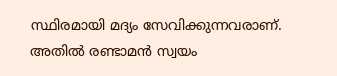സ്ഥിരമായി മദ്യം സേവിക്കുന്നവരാണ്. അതിൽ രണ്ടാമൻ സ്വയം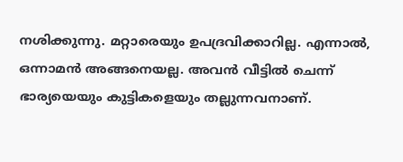നശിക്കുന്നു. മറ്റാരെയും ഉപദ്രവിക്കാറില്ല. എന്നാൽ, ഒന്നാമൻ അങ്ങനെയല്ല. അവൻ വീട്ടിൽ ചെന്ന് ഭാര്യയെയും കുട്ടികളെയും തല്ലുന്നവനാണ്.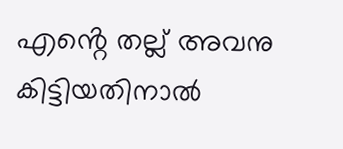എൻ്റെ തല്ല് അവനു കിട്ടിയതിനാൽ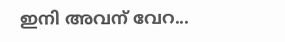ഇനി അവന് വേറ...